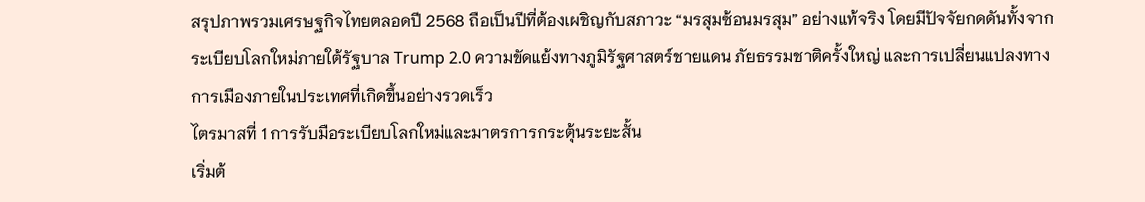สรุปภาพรวมเศรษฐกิจไทยตลอดปี 2568 ถือเป็นปีที่ต้องเผชิญกับสภาวะ “มรสุมซ้อนมรสุม” อย่างแท้จริง โดยมีปัจจัยกดดันทั้งจากระเบียบโลกใหม่ภายใต้รัฐบาล Trump 2.0 ความขัดแย้งทางภูมิรัฐศาสตร์ชายแดน ภัยธรรมชาติครั้งใหญ่ และการเปลี่ยนแปลงทางการเมืองภายในประเทศที่เกิดขึ้นอย่างรวดเร็ว
ไตรมาสที่ 1 การรับมือระเบียบโลกใหม่และมาตรการกระตุ้นระยะสั้น
เริ่มต้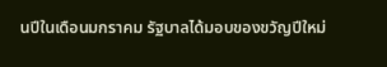นปีในเดือนมกราคม รัฐบาลได้มอบของขวัญปีใหม่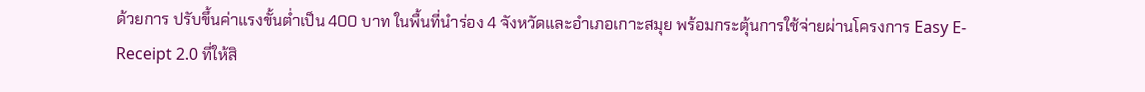ด้วยการ ปรับขึ้นค่าแรงขั้นต่ำเป็น 400 บาท ในพื้นที่นำร่อง 4 จังหวัดและอำเภอเกาะสมุย พร้อมกระตุ้นการใช้จ่ายผ่านโครงการ Easy E-Receipt 2.0 ที่ให้สิ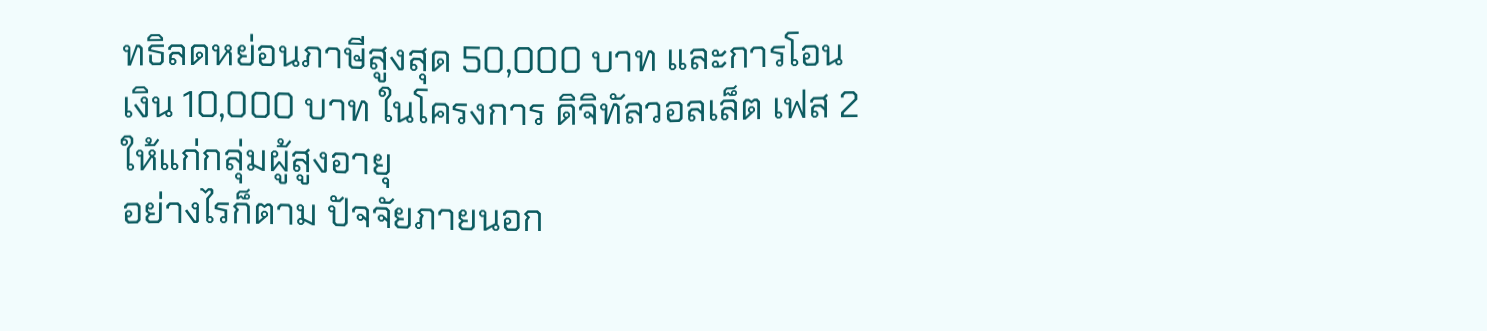ทธิลดหย่อนภาษีสูงสุด 50,000 บาท และการโอนเงิน 10,000 บาท ในโครงการ ดิจิทัลวอลเล็ต เฟส 2 ให้แก่กลุ่มผู้สูงอายุ
อย่างไรก็ตาม ปัจจัยภายนอก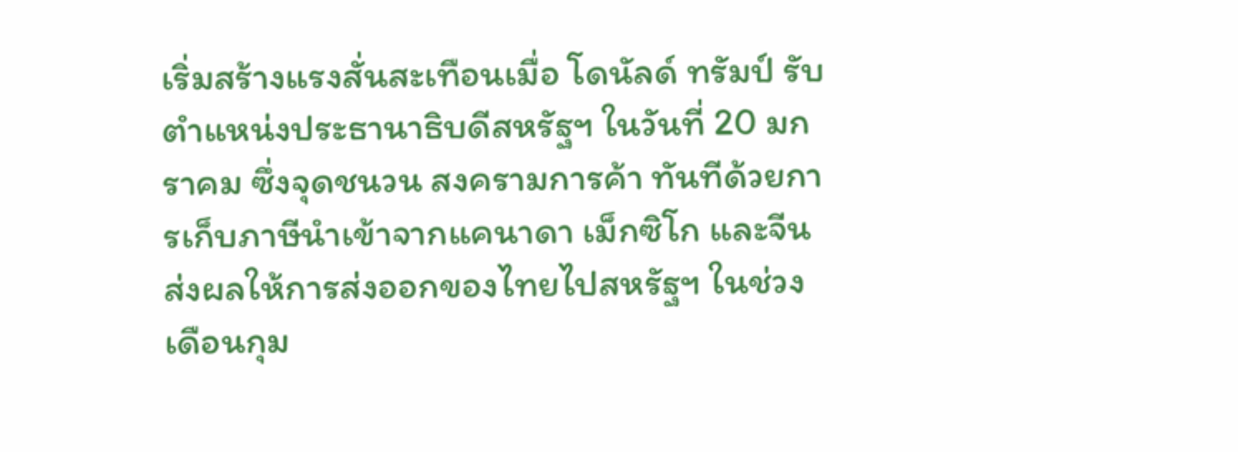เริ่มสร้างแรงสั่นสะเทือนเมื่อ โดนัลด์ ทรัมป์ รับตำแหน่งประธานาธิบดีสหรัฐฯ ในวันที่ 20 มกราคม ซึ่งจุดชนวน สงครามการค้า ทันทีด้วยการเก็บภาษีนำเข้าจากแคนาดา เม็กซิโก และจีน ส่งผลให้การส่งออกของไทยไปสหรัฐฯ ในช่วงเดือนกุม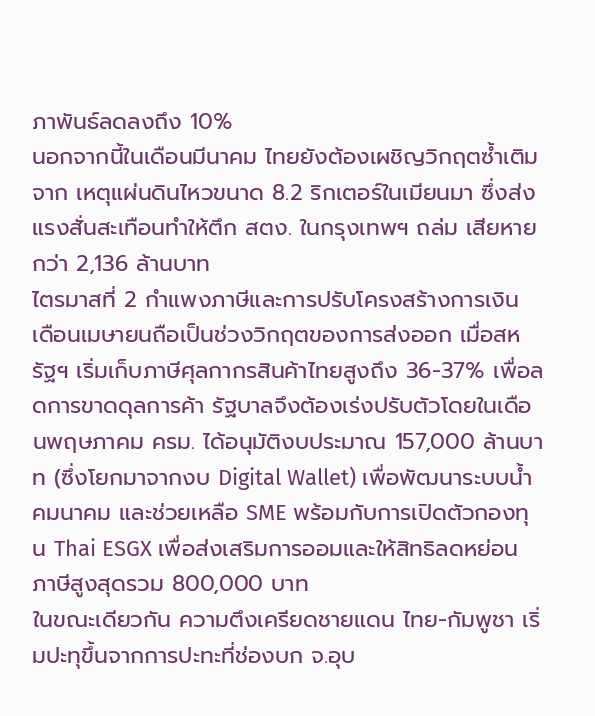ภาพันธ์ลดลงถึง 10%
นอกจากนี้ในเดือนมีนาคม ไทยยังต้องเผชิญวิกฤตซ้ำเติมจาก เหตุแผ่นดินไหวขนาด 8.2 ริกเตอร์ในเมียนมา ซึ่งส่งแรงสั่นสะเทือนทำให้ตึก สตง. ในกรุงเทพฯ ถล่ม เสียหายกว่า 2,136 ล้านบาท
ไตรมาสที่ 2 กำแพงภาษีและการปรับโครงสร้างการเงิน
เดือนเมษายนถือเป็นช่วงวิกฤตของการส่งออก เมื่อสหรัฐฯ เริ่มเก็บภาษีศุลกากรสินค้าไทยสูงถึง 36-37% เพื่อลดการขาดดุลการค้า รัฐบาลจึงต้องเร่งปรับตัวโดยในเดือนพฤษภาคม ครม. ได้อนุมัติงบประมาณ 157,000 ล้านบาท (ซึ่งโยกมาจากงบ Digital Wallet) เพื่อพัฒนาระบบน้ำ คมนาคม และช่วยเหลือ SME พร้อมกับการเปิดตัวกองทุน Thai ESGX เพื่อส่งเสริมการออมและให้สิทธิลดหย่อนภาษีสูงสุดรวม 800,000 บาท
ในขณะเดียวกัน ความตึงเครียดชายแดน ไทย-กัมพูชา เริ่มปะทุขึ้นจากการปะทะที่ช่องบก จ.อุบ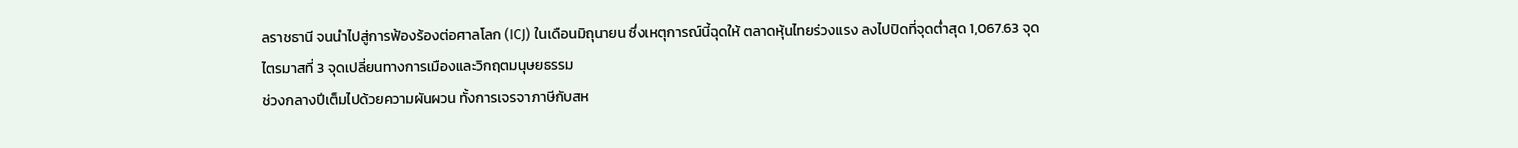ลราชธานี จนนำไปสู่การฟ้องร้องต่อศาลโลก (ICJ) ในเดือนมิถุนายน ซึ่งเหตุการณ์นี้ฉุดให้ ตลาดหุ้นไทยร่วงแรง ลงไปปิดที่จุดต่ำสุด 1,067.63 จุด
ไตรมาสที่ 3 จุดเปลี่ยนทางการเมืองและวิกฤตมนุษยธรรม
ช่วงกลางปีเต็มไปด้วยความผันผวน ทั้งการเจรจาภาษีกับสห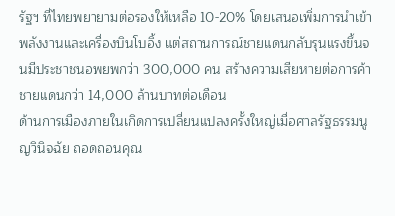รัฐฯ ที่ไทยพยายามต่อรองให้เหลือ 10-20% โดยเสนอเพิ่มการนำเข้าพลังงานและเครื่องบินโบอิ้ง แต่สถานการณ์ชายแดนกลับรุนแรงขึ้นจนมีประชาชนอพยพกว่า 300,000 คน สร้างความเสียหายต่อการค้าชายแดนกว่า 14,000 ล้านบาทต่อเดือน
ด้านการเมืองภายในเกิดการเปลี่ยนแปลงครั้งใหญ่เมื่อศาลรัฐธรรมนูญวินิจฉัย ถอดถอนคุณ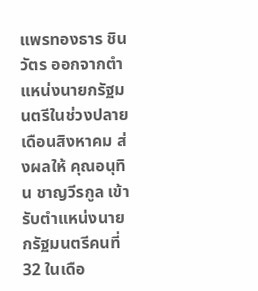แพรทองธาร ชินวัตร ออกจากตำแหน่งนายกรัฐมนตรีในช่วงปลายเดือนสิงหาคม ส่งผลให้ คุณอนุทิน ชาญวีรกูล เข้ารับตำแหน่งนายกรัฐมนตรีคนที่ 32 ในเดือ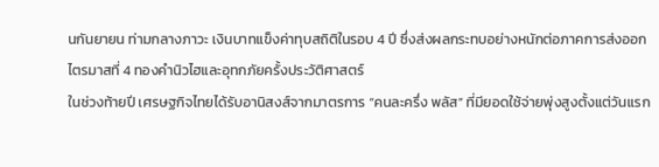นกันยายน ท่ามกลางภาวะ เงินบาทแข็งค่าทุบสถิติในรอบ 4 ปี ซึ่งส่งผลกระทบอย่างหนักต่อภาคการส่งออก
ไตรมาสที่ 4 ทองคำนิวไฮและอุทกภัยครั้งประวัติศาสตร์
ในช่วงท้ายปี เศรษฐกิจไทยได้รับอานิสงส์จากมาตรการ “คนละครึ่ง พลัส” ที่มียอดใช้จ่ายพุ่งสูงตั้งแต่วันแรก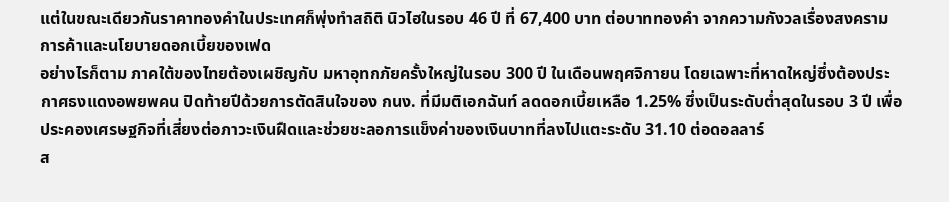แต่ในขณะเดียวกันราคาทองคำในประเทศก็พุ่งทำสถิติ นิวไฮในรอบ 46 ปี ที่ 67,400 บาท ต่อบาททองคำ จากความกังวลเรื่องสงครามการค้าและนโยบายดอกเบี้ยของเฟด
อย่างไรก็ตาม ภาคใต้ของไทยต้องเผชิญกับ มหาอุทกภัยครั้งใหญ่ในรอบ 300 ปี ในเดือนพฤศจิกายน โดยเฉพาะที่หาดใหญ่ซึ่งต้องประกาศธงแดงอพยพคน ปิดท้ายปีด้วยการตัดสินใจของ กนง. ที่มีมติเอกฉันท์ ลดดอกเบี้ยเหลือ 1.25% ซึ่งเป็นระดับต่ำสุดในรอบ 3 ปี เพื่อประคองเศรษฐกิจที่เสี่ยงต่อภาวะเงินฝืดและช่วยชะลอการแข็งค่าของเงินบาทที่ลงไปแตะระดับ 31.10 ต่อดอลลาร์
ส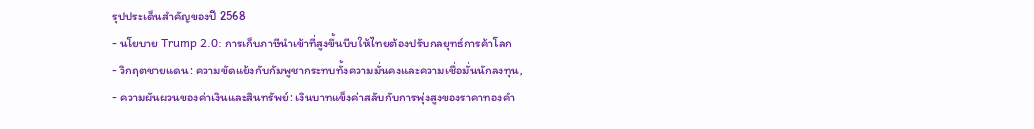รุปประเด็นสำคัญของปี 2568
- นโยบาย Trump 2.0: การเก็บภาษีนำเข้าที่สูงขึ้นบีบให้ไทยต้องปรับกลยุทธ์การค้าโลก
- วิกฤตชายแดน: ความขัดแย้งกับกัมพูชากระทบทั้งความมั่นคงและความเชื่อมั่นนักลงทุน,
- ความผันผวนของค่าเงินและสินทรัพย์: เงินบาทแข็งค่าสลับกับการพุ่งสูงของราคาทองคำ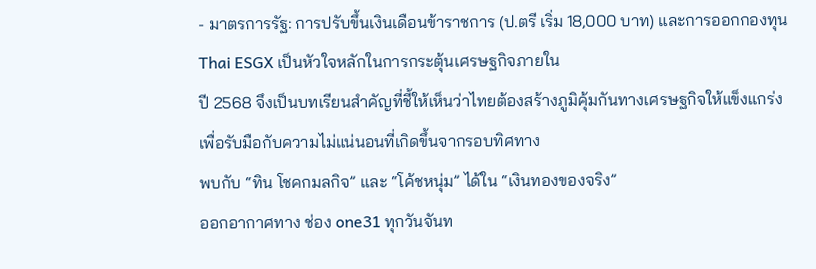- มาตรการรัฐ: การปรับขึ้นเงินเดือนข้าราชการ (ป.ตรี เริ่ม 18,000 บาท) และการออกกองทุน Thai ESGX เป็นหัวใจหลักในการกระตุ้นเศรษฐกิจภายใน
ปี 2568 จึงเป็นบทเรียนสำคัญที่ชี้ให้เห็นว่าไทยต้องสร้างภูมิคุ้มกันทางเศรษฐกิจให้แข็งแกร่งเพื่อรับมือกับความไม่แน่นอนที่เกิดขึ้นจากรอบทิศทาง
พบกับ “ทิน โชคกมลกิจ” และ “โค้ชหนุ่ม” ได้ใน “เงินทองของจริง”
ออกอากาศทาง ช่อง one31 ทุกวันจันท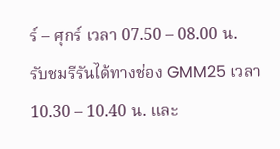ร์ – ศุกร์ เวลา 07.50 – 08.00 น.
รับชมรีรันได้ทางช่อง GMM25 เวลา 10.30 – 10.40 น. และ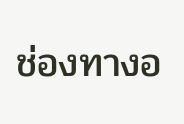ช่องทางอ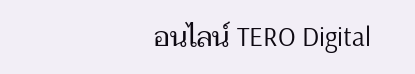อนไลน์ TERO Digital